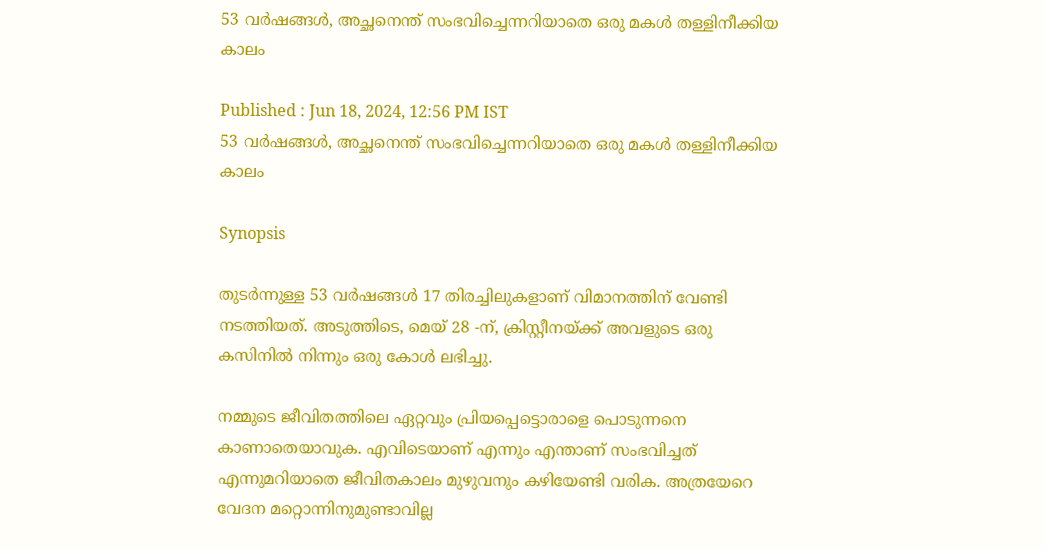53 വർഷങ്ങൾ, അച്ഛനെന്ത് സംഭവിച്ചെന്നറിയാതെ ഒരു മകൾ തള്ളിനീക്കിയ കാലം

Published : Jun 18, 2024, 12:56 PM IST
53 വർഷങ്ങൾ, അച്ഛനെന്ത് സംഭവിച്ചെന്നറിയാതെ ഒരു മകൾ തള്ളിനീക്കിയ കാലം

Synopsis

തുടർന്നുള്ള 53 വർഷങ്ങൾ 17 തിരച്ചിലുകളാണ് വിമാനത്തിന് വേണ്ടി നടത്തിയത്. അടുത്തിടെ, മെയ് 28 -ന്, ക്രിസ്റ്റീനയ്ക്ക് അവളുടെ ഒരു കസിനിൽ നിന്നും ഒരു കോൾ ലഭിച്ചു.

നമ്മുടെ ജീവിതത്തിലെ ഏറ്റവും പ്രിയപ്പെട്ടൊരാളെ പൊടുന്നനെ കാണാതെയാവുക. എവിടെയാണ് എന്നും എന്താണ് സംഭവിച്ചത് എന്നുമറിയാതെ ജീവിതകാലം മുഴുവനും കഴിയേണ്ടി വരിക. അത്രയേറെ വേദന മറ്റൊന്നിനുമുണ്ടാവില്ല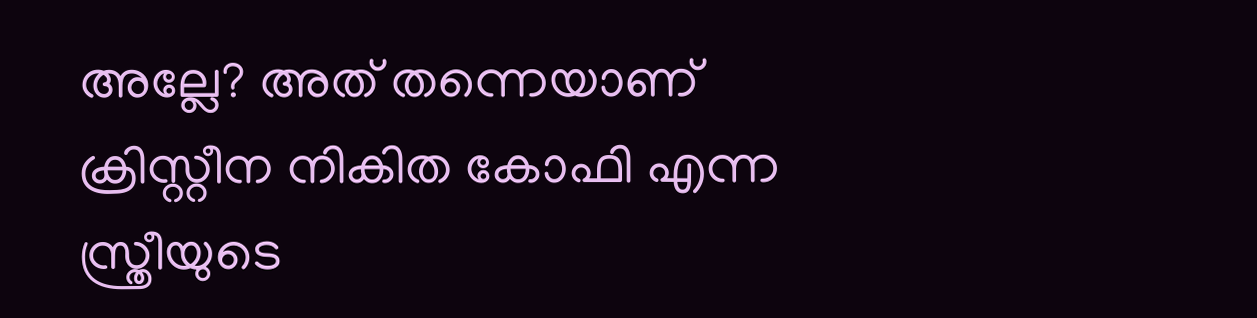അല്ലേ? അത് തന്നെയാണ് ക്രിസ്റ്റീന നികിത കോഫി എന്ന സ്ത്രീയുടെ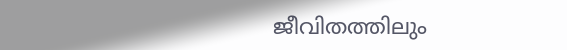ജീവിതത്തിലും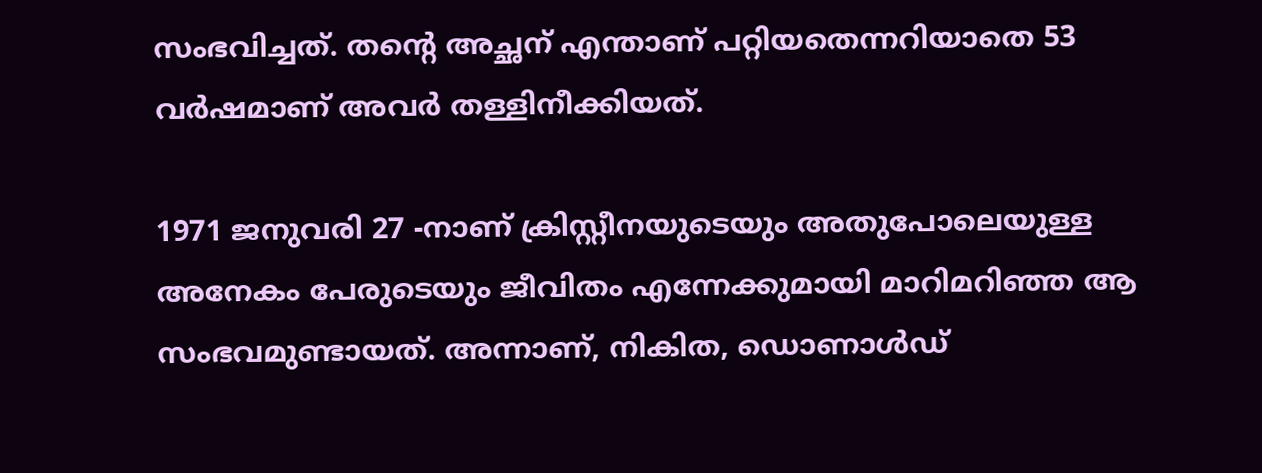സംഭവിച്ചത്. തന്റെ അച്ഛന് എന്താണ് പറ്റിയതെന്നറിയാതെ 53 വർഷമാണ് അവർ തള്ളിനീക്കിയത്.

1971 ജനുവരി 27 -നാണ് ക്രിസ്റ്റീനയുടെയും അതുപോലെയുള്ള അനേകം പേരുടെയും ജീവിതം എന്നേക്കുമായി മാറിമറിഞ്ഞ ആ സംഭവമുണ്ടായത്. അന്നാണ്, നികിത, ഡൊണാൾഡ്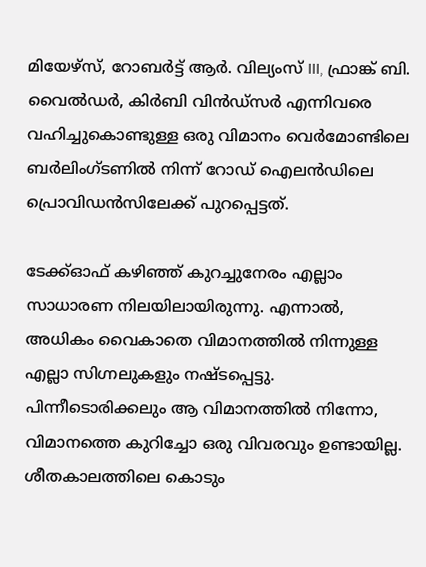മിയേഴ്സ്, റോബർട്ട് ആർ. വില്യംസ് III, ഫ്രാങ്ക് ബി. വൈൽഡർ, കിർബി വിൻഡ്‌സർ എന്നിവരെ വഹിച്ചുകൊണ്ടുള്ള ഒരു വിമാനം വെർമോണ്ടിലെ ബർലിംഗ്ടണിൽ നിന്ന് റോഡ് ഐലൻഡിലെ പ്രൊവിഡൻസിലേക്ക് പുറപ്പെട്ടത്.

ടേക്ക്ഓഫ് കഴിഞ്ഞ് കുറച്ചുനേരം എല്ലാം സാധാരണ നിലയിലായിരുന്നു. എന്നാൽ, അധികം വൈകാതെ വിമാനത്തിൽ നിന്നുള്ള എല്ലാ സിഗ്നലുകളും നഷ്ടപ്പെട്ടു. പിന്നീടൊരിക്കലും ആ വിമാനത്തിൽ നിന്നോ, വിമാനത്തെ കുറിച്ചോ ഒരു വിവരവും ഉണ്ടായില്ല. ശീതകാലത്തിലെ കൊടും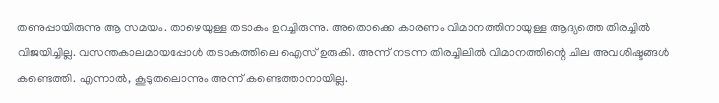തണുപ്പായിരുന്നു ആ സമയം. താഴെയുള്ള തടാകം ഉറച്ചിരുന്നു. അതൊക്കെ കാരണം വിമാനത്തിനായുള്ള ആദ്യത്തെ തിരച്ചിൽ വിജയിച്ചില്ല. വസന്തകാലമായപ്പോൾ തടാകത്തിലെ ഐസ് ഉരുകി. അന്ന് നടന്ന തിരച്ചിലിൽ വിമാനത്തിന്റെ ചില അവശിഷ്ടങ്ങൾ കണ്ടെത്തി. എന്നാൽ, കൂടുതലൊന്നും അന്ന് കണ്ടെത്താനായില്ല.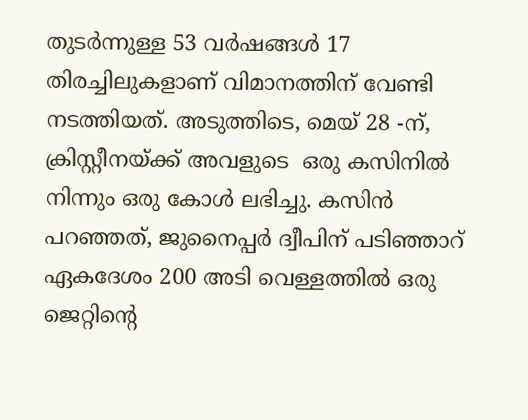തുടർന്നുള്ള 53 വർഷങ്ങൾ 17 തിരച്ചിലുകളാണ് വിമാനത്തിന് വേണ്ടി നടത്തിയത്. അടുത്തിടെ, മെയ് 28 -ന്, ക്രിസ്റ്റീനയ്ക്ക് അവളുടെ  ഒരു കസിനിൽ നിന്നും ഒരു കോൾ ലഭിച്ചു. കസിൻ പറഞ്ഞത്, ജുനൈപ്പർ ദ്വീപിന് പടിഞ്ഞാറ് ഏകദേശം 200 അടി വെള്ളത്തിൽ ഒരു ജെറ്റിന്റെ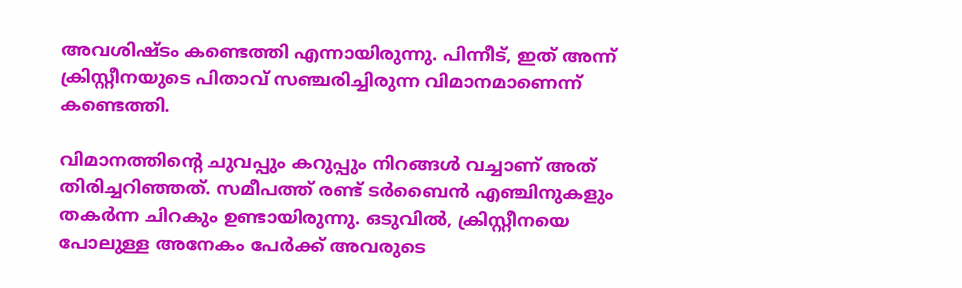അവശിഷ്ടം കണ്ടെത്തി എന്നായിരുന്നു. പിന്നീട്, ഇത് അന്ന് ക്രിസ്റ്റീനയുടെ പിതാവ് സഞ്ചരിച്ചിരുന്ന വിമാനമാണെന്ന് കണ്ടെത്തി.

വിമാനത്തിന്റെ ചുവപ്പും കറുപ്പും നിറങ്ങൾ വച്ചാണ് അത് തിരിച്ചറിഞ്ഞത്. സമീപത്ത് രണ്ട് ടർബൈൻ എഞ്ചിനുകളും തകർന്ന ചിറകും ഉണ്ടായിരുന്നു. ഒടുവിൽ, ക്രിസ്റ്റീനയെ പോലുള്ള അനേകം പേർക്ക് അവരുടെ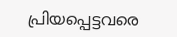പ്രിയപ്പെട്ടവരെ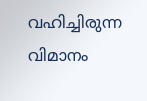വഹിച്ചിരുന്ന വിമാനം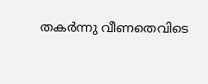തകർന്നു വീണതെവിടെ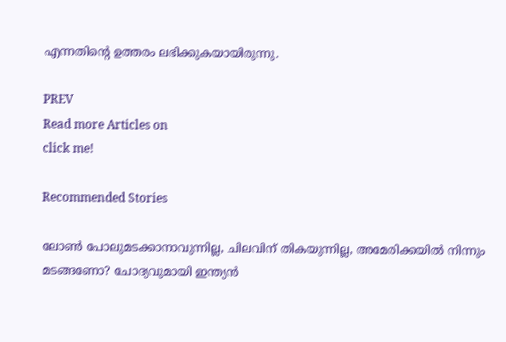എന്നതിന്റെ ഉത്തരം ലഭിക്കുകയായിരുന്നു.

PREV
Read more Articles on
click me!

Recommended Stories

ലോൺ പോലുമടക്കാനാവുന്നില്ല, ചിലവിന് തികയുന്നില്ല, അമേരിക്കയിൽ നിന്നും മടങ്ങണോ? ചോദ്യവുമായി ഇന്ത്യൻ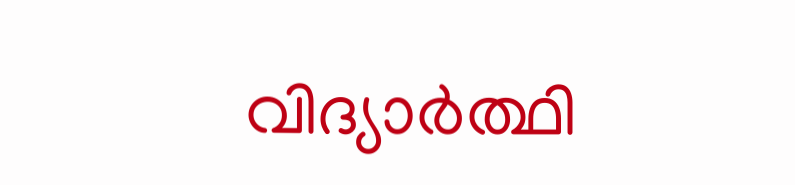വിദ്യാർത്ഥി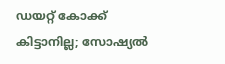ഡയറ്റ് കോക്ക് കിട്ടാനില്ല; സോഷ്യൽ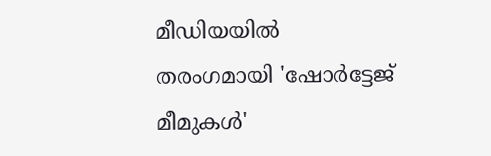മീഡിയയിൽ തരംഗമായി 'ഷോർട്ടേജ് മീമുകൾ'